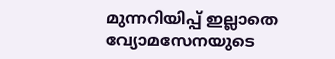മുന്നറിയിപ്പ് ഇല്ലാതെ വ്യോമസേനയുടെ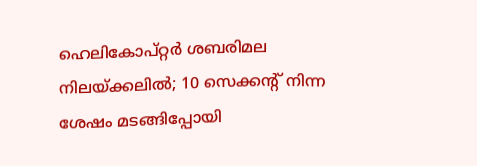ഹെലികോപ്റ്റർ ശബരിമല നിലയ്ക്കലിൽ; 10 സെക്കന്റ് നിന്ന ശേഷം മടങ്ങിപ്പോയി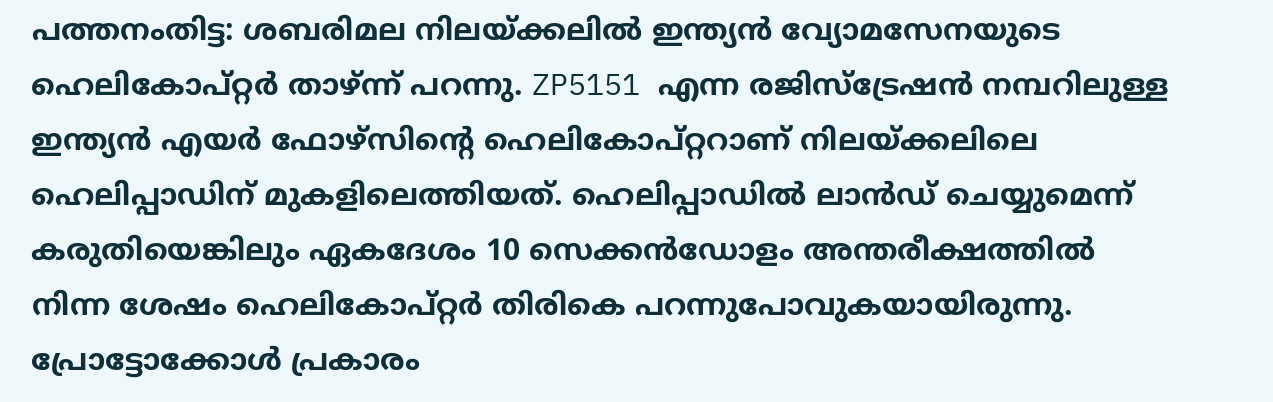പത്തനംതിട്ട: ശബരിമല നിലയ്ക്കലില്‍ ഇന്ത്യന്‍ വ്യോമസേനയുടെ ഹെലികോപ്റ്റര്‍ താഴ്ന്ന് പറന്നു. ZP5151 എന്ന രജിസ്‌ട്രേഷന്‍ നമ്പറിലുള്ള ഇന്ത്യന്‍ എയര്‍ ഫോഴ്‌സിന്റെ ഹെലികോപ്റ്ററാണ് നിലയ്ക്കലിലെ ഹെലിപ്പാഡിന് മുകളിലെത്തിയത്. ഹെലിപ്പാഡില്‍ ലാന്‍ഡ് ചെയ്യുമെന്ന് കരുതിയെങ്കിലും ഏകദേശം 10 സെക്കന്‍ഡോളം അന്തരീക്ഷത്തില്‍ നിന്ന ശേഷം ഹെലികോപ്റ്റര്‍ തിരികെ പറന്നുപോവുകയായിരുന്നു. പ്രോട്ടോക്കോൾ പ്രകാരം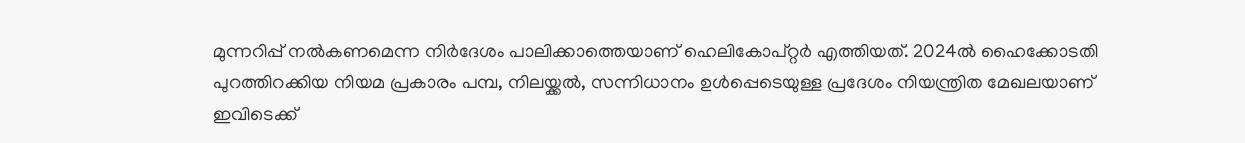മുന്നറിപ്പ് നൽകണമെന്ന നിർദേശം പാലിക്കാത്തെയാണ് ഹെലികോപ്റ്റർ എത്തിയത്. 2024ൽ ഹൈക്കോടതി പുറത്തിറക്കിയ നിയമ പ്രകാരം പമ്പ, നിലയ്ക്കൽ, സന്നിധാനം ഉൾപ്പെടെയുള്ള പ്രദേശം നിയന്ത്രിത മേഖലയാണ് ഇവിടെക്ക്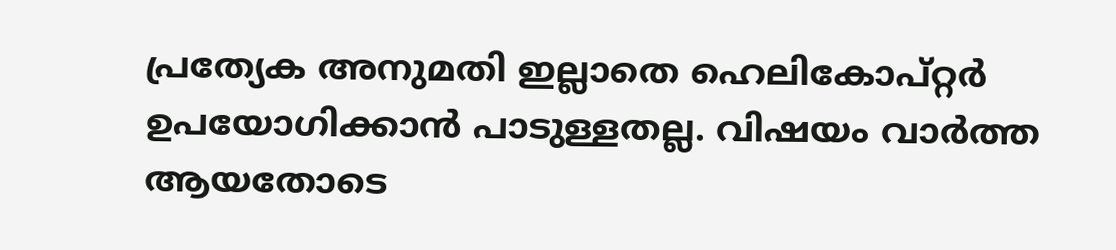പ്രത്യേക അനുമതി ഇല്ലാതെ ഹെലികോപ്റ്റർ ഉപയോഗിക്കാൻ പാടുള്ളതല്ല. വിഷയം വാർത്ത ആയതോടെ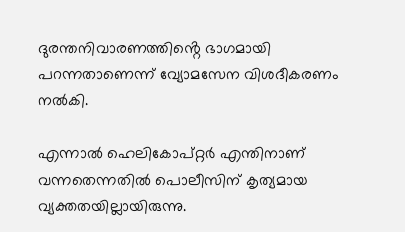ദുരന്തനിവാരണത്തിൻ്റെ ഭാഗമായി പറന്നതാണെന്ന് വ്യോമസേന വിശദീകരണം നൽകി.

എന്നാൽ ഹെലികോപ്റ്റര്‍ എന്തിനാണ് വന്നതെന്നതില്‍ പൊലീസിന് കൃത്യമായ വ്യക്തതയില്ലായിരുന്നു.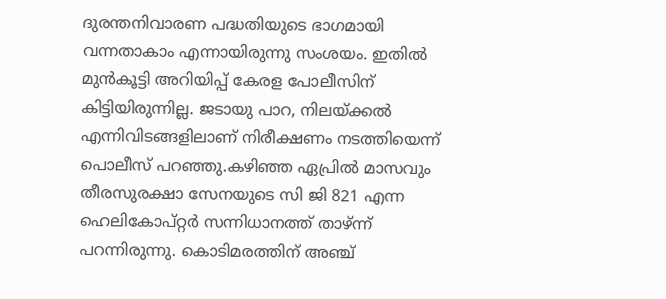ദുരന്തനിവാരണ പദ്ധതിയുടെ ഭാഗമായി വന്നതാകാം എന്നായിരുന്നു സംശയം. ഇതില്‍ മുന്‍കൂട്ടി അറിയിപ്പ് കേരള പോലീസിന് കിട്ടിയിരുന്നില്ല. ജടായു പാറ, നിലയ്ക്കല്‍ എന്നിവിടങ്ങളിലാണ് നിരീക്ഷണം നടത്തിയെന്ന് പൊലീസ് പറഞ്ഞു.കഴിഞ്ഞ ഏപ്രിൽ മാസവും തീരസുരക്ഷാ സേനയുടെ സി ജി 821 എന്ന ഹെലികോപ്റ്റര്‍ സന്നിധാനത്ത് താഴ്ന്ന് പറന്നിരുന്നു. കൊടിമരത്തിന് അഞ്ച്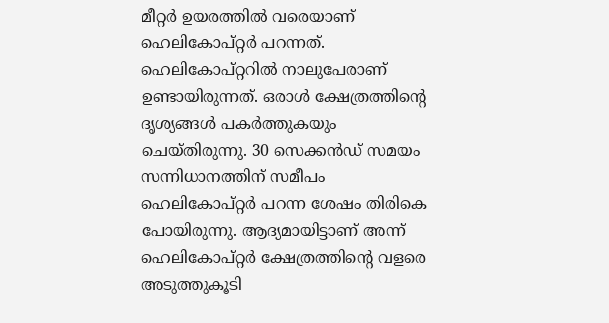മീറ്റര്‍ ഉയരത്തില്‍ വരെയാണ് ഹെലികോപ്റ്റര്‍ പറന്നത്. ഹെലികോപ്റ്ററില്‍ നാലുപേരാണ് ഉണ്ടായിരുന്നത്. ഒരാള്‍ ക്ഷേത്രത്തിന്റെ ദൃശ്യങ്ങള്‍ പകര്‍ത്തുകയും ചെയ്തിരുന്നു. 30 സെക്കന്‍ഡ് സമയം സന്നിധാനത്തിന് സമീപം ഹെലികോപ്റ്റര്‍ പറന്ന ശേഷം തിരികെ പോയിരുന്നു. ആദ്യമായിട്ടാണ് അന്ന് ഹെലികോപ്റ്റര്‍ ക്ഷേത്രത്തിന്റെ വളരെ അടുത്തുകൂടി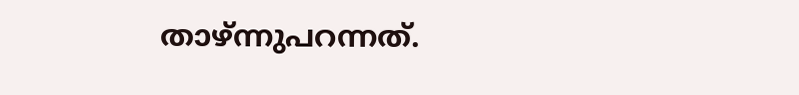താഴ്ന്നുപറന്നത്.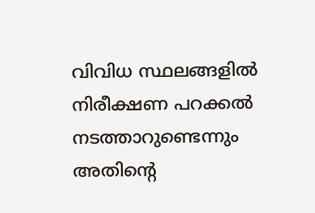വിവിധ സ്ഥലങ്ങളില്‍ നിരീക്ഷണ പറക്കല്‍ നടത്താറുണ്ടെന്നും അതിന്റെ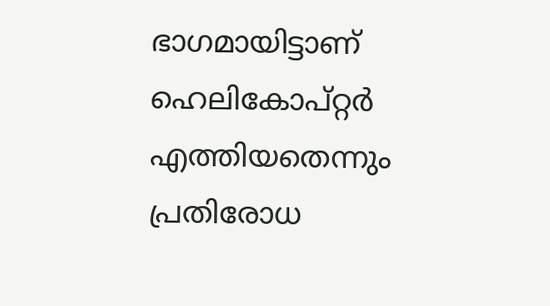ഭാഗമായിട്ടാണ് ഹെലികോപ്റ്റര്‍ എത്തിയതെന്നും പ്രതിരോധ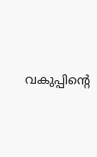വകുപ്പിന്റെ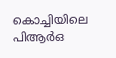കൊച്ചിയിലെ പിആര്‍ഒ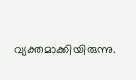വ്യക്തമാക്കിയിരുന്നു.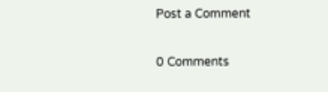Post a Comment

0 Comments